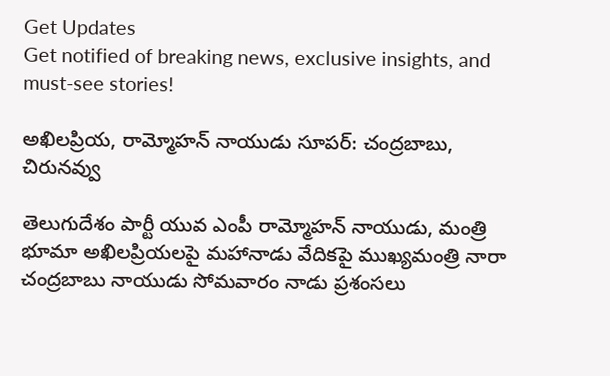Get Updates
Get notified of breaking news, exclusive insights, and must-see stories!

అఖిలప్రియ, రామ్మోహన్ నాయుడు సూపర్: చంద్రబాబు, చిరునవ్వు

తెలుగుదేశం పార్టీ యువ ఎంపీ రామ్మోహన్ నాయుడు, మంత్రి భూమా అఖిలప్రియలపై మహానాడు వేదికపై ముఖ్యమంత్రి నారా చంద్రబాబు నాయుడు సోమవారం నాడు ప్రశంసలు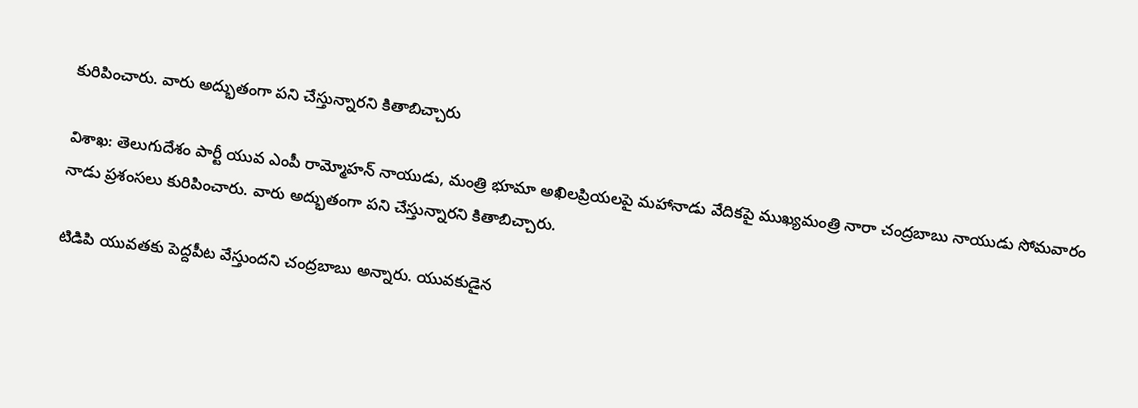కురిపించారు. వారు అద్భుతంగా పని చేస్తున్నారని కితాబిచ్చారు

విశాఖ: తెలుగుదేశం పార్టీ యువ ఎంపీ రామ్మోహన్ నాయుడు, మంత్రి భూమా అఖిలప్రియలపై మహానాడు వేదికపై ముఖ్యమంత్రి నారా చంద్రబాబు నాయుడు సోమవారం నాడు ప్రశంసలు కురిపించారు. వారు అద్భుతంగా పని చేస్తున్నారని కితాబిచ్చారు.

టిడిపి యువతకు పెద్దపీట వేస్తుందని చంద్రబాబు అన్నారు. యువకుడైన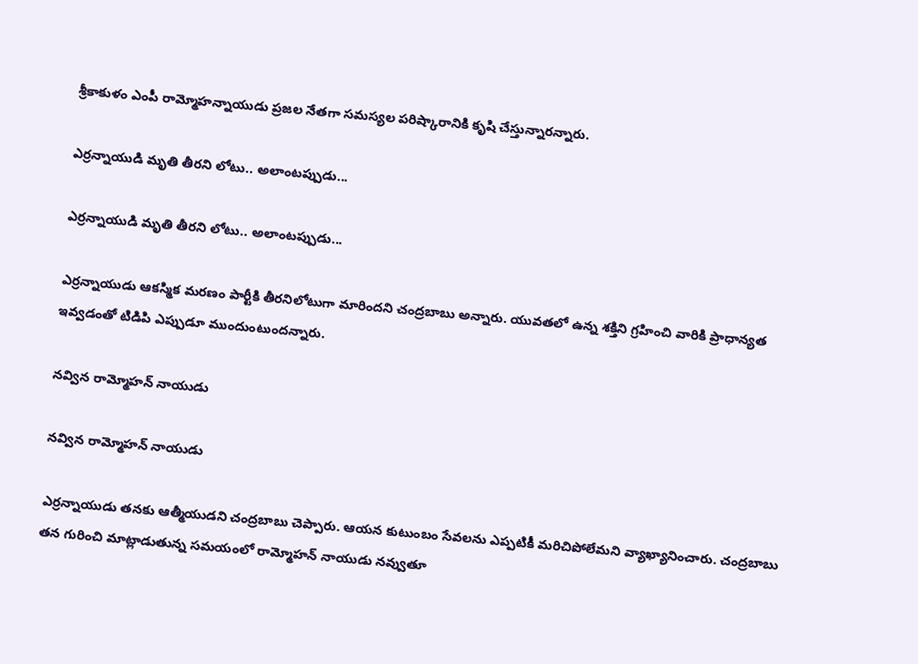శ్రీకాకుళం ఎంపీ రామ్మోహన్నాయుడు ప్రజల నేతగా సమస్యల పరిష్కారానికి కృషి చేస్తున్నారన్నారు.

ఎర్రన్నాయుడి మృతి తీరని లోటు.. అలాంటప్పుడు...

ఎర్రన్నాయుడి మృతి తీరని లోటు.. అలాంటప్పుడు...

ఎర్రన్నాయుడు ఆకస్మిక మరణం పార్టీకి తీరనిలోటుగా మారిందని చంద్రబాబు అన్నారు. యువతలో ఉన్న శక్తిని గ్రహించి వారికి ప్రాధాన్యత ఇవ్వడంతో టిడిపి ఎప్పుడూ ముందుంటుందన్నారు.

నవ్విన రామ్మోహన్ నాయుడు

నవ్విన రామ్మోహన్ నాయుడు

ఎర్రన్నాయుడు తనకు ఆత్మీయుడని చంద్రబాబు చెప్పారు. ఆయన కుటుంబం సేవలను ఎప్పటికీ మరిచిపోలేమని వ్యాఖ్యానించారు. చంద్రబాబు తన గురించి మాట్లాడుతున్న సమయంలో రామ్మోహన్ నాయుడు నవ్వుతూ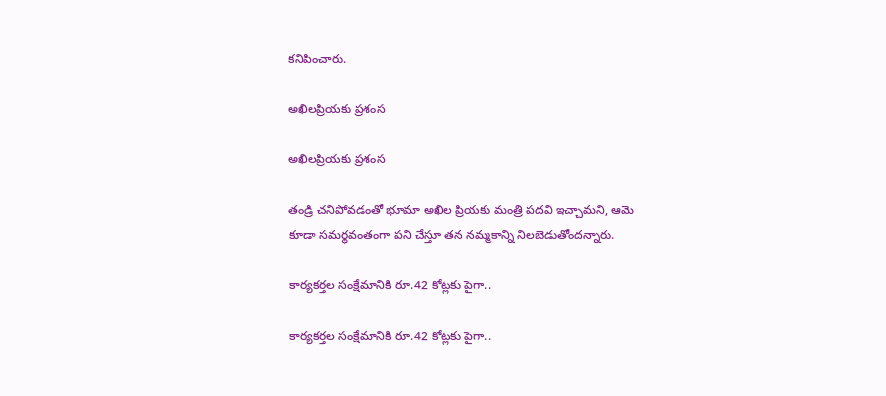కనిపించారు.

అఖిలప్రియకు ప్రశంస

అఖిలప్రియకు ప్రశంస

తండ్రి చనిపోవడంతో భూమా అఖిల ప్రియకు మంత్రి పదవి ఇచ్చామని, ఆమె కూడా సమర్థవంతంగా పని చేస్తూ తన నమ్మకాన్ని నిలబెడుతోందన్నారు.

కార్యకర్తల సంక్షేమానికి రూ.42 కోట్లకు పైగా..

కార్యకర్తల సంక్షేమానికి రూ.42 కోట్లకు పైగా..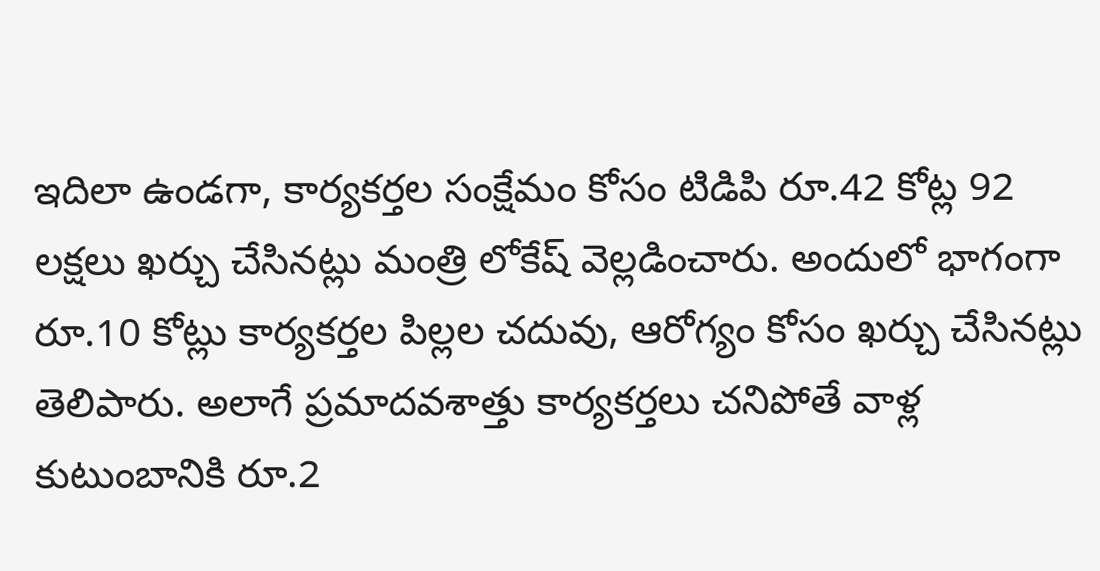ఇదిలా ఉండగా, కార్యకర్తల సంక్షేమం కోసం టిడిపి రూ.42 కోట్ల 92 లక్షలు ఖర్చు చేసినట్లు మంత్రి లోకేష్ వెల్లడించారు. అందులో భాగంగా రూ.10 కోట్లు కార్యకర్తల పిల్లల చదువు, ఆరోగ్యం కోసం ఖర్చు చేసినట్లు తెలిపారు. అలాగే ప్రమాదవశాత్తు కార్యకర్తలు చనిపోతే వాళ్ల కుటుంబానికి రూ.2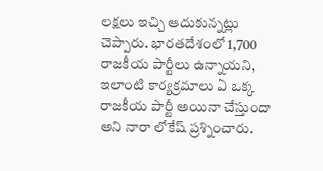లక్షలు ఇచ్చి ఆదుకున్నట్లు చెప్పారు. భారతదేశంలో 1,700 రాజకీయ పార్టీలు ఉన్నాయని, ఇలాంటి కార్యక్రమాలు ఏ ఒక్క రాజకీయ పార్టీ అయినా చేస్తుందా అని నారా లోకేష్ ప్రశ్నించారు.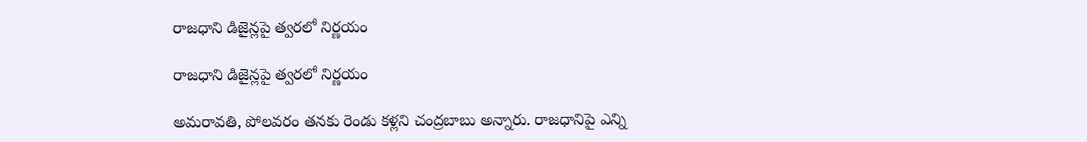రాజధాని డిజైన్లపై త్వరలో నిర్ణయం

రాజధాని డిజైన్లపై త్వరలో నిర్ణయం

అమరావతి, పోలవరం తనకు రెండు కళ్లని చంద్రబాబు అన్నారు. రాజధానిపై ఎన్ని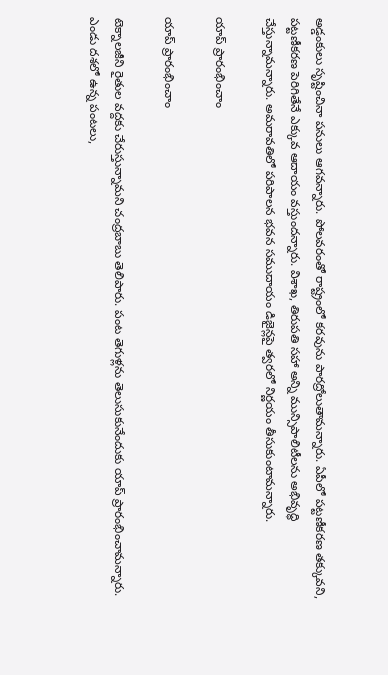అడ్డంకులు సృష్టించినా పనులు ఆగవన్నారు. పోలవరంతో రాష్ట్రంలో కరవును పారద్రోలుతామన్నారు. ఏపీలో పట్టణీకరణ తక్కువని, పట్టణీకరణ పెరిగితేనే ఎక్కువ ఆదాయం వస్తుందన్నారు. విశాఖ, తిరుపతి సహా అన్ని మున్సిపాలిటీలను అభివృద్ధి చేస్తున్నామన్నారు. అమరావతిలో పరిపాలన భవన సముదాయం డిజైన్లపై త్వరలో నిర్ణయం తీసుకుంటామన్నారు.

యాప్ ప్రారంభించాం

యాప్ ప్రారంభించాం

టెక్నాలజీని రైతుల వద్దకు చేరుస్తున్నామని చంద్రబాబు తెలిపారు. పంట తెగుళ్లను తెలుసుకునేందుకు యాప్‌ ప్రారంభించామన్నారు. ఎండు దశలో ఉన్న పంటలు,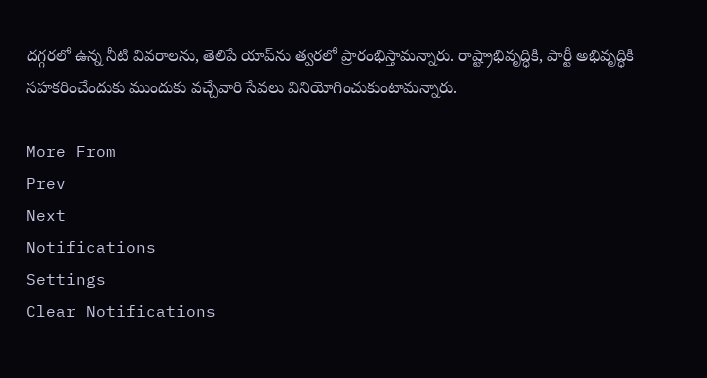దగ్గరలో ఉన్న నీటి వివరాలను, తెలిపే యాప్‌ను త్వరలో ప్రారంభిస్తామన్నారు. రాష్ట్రాభివృద్ధికి, పార్టీ అభివృద్ధికి సహకరించేందుకు ముందుకు వచ్చేవారి సేవలు వినియోగించుకుంటామన్నారు.

More From
Prev
Next
Notifications
Settings
Clear Notifications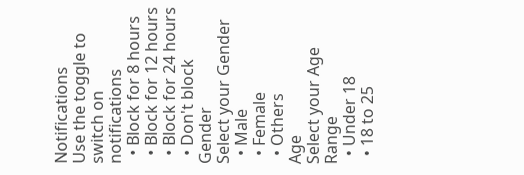Notifications
Use the toggle to switch on notifications
  • Block for 8 hours
  • Block for 12 hours
  • Block for 24 hours
  • Don't block
Gender
Select your Gender
  • Male
  • Female
  • Others
Age
Select your Age Range
  • Under 18
  • 18 to 25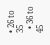• 26 to 35
  • 36 to 45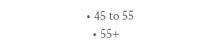• 45 to 55
  • 55+